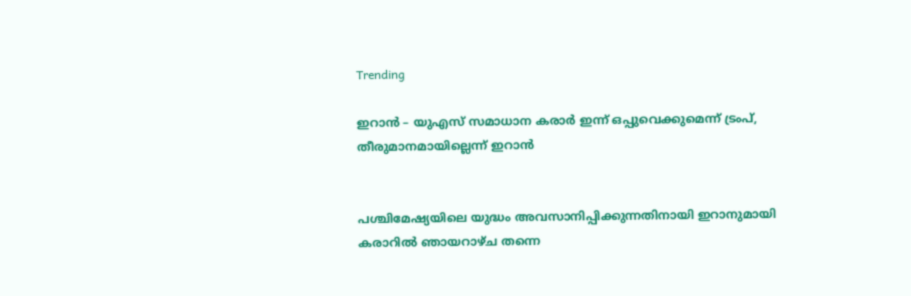Trending

ഇറാൻ – യുഎസ് സമാധാന കരാർ ഇന്ന് ഒപ്പുവെക്കുമെന്ന് ട്രംപ്, തീരുമാനമായില്ലെന്ന് ഇറാൻ


പശ്ചിമേഷ്യയിലെ യുദ്ധം അവസാനിപ്പിക്കുന്നതിനായി ഇറാനുമായി കരാറിൽ ഞായറാഴ്ച തന്നെ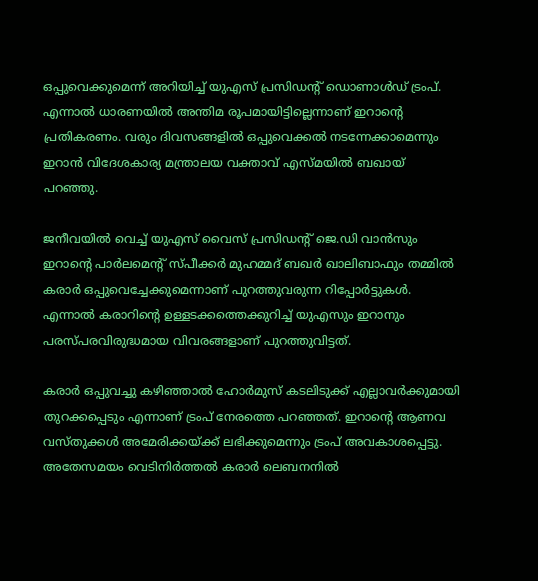ഒപ്പുവെക്കുമെന്ന് അറിയിച്ച് യുഎസ് പ്രസിഡന്റ് ഡൊണാൾഡ് ട്രംപ്. എന്നാൽ ധാരണയിൽ അന്തിമ രൂപമായിട്ടില്ലെന്നാണ് ഇറാന്റെ പ്രതികരണം. വരും ദിവസങ്ങളിൽ ഒപ്പുവെക്കൽ നടന്നേക്കാമെന്നും ഇറാൻ വിദേശകാര്യ മന്ത്രാലയ വക്താവ് എസ്മയിൽ ബഖായ് പറഞ്ഞു.

ജനീവയിൽ വെച്ച് യുഎസ് വൈസ് പ്രസിഡന്റ് ജെ.ഡി വാൻസും ഇറാന്റെ പാർലമെന്റ് സ്പീക്കർ മുഹമ്മദ് ബഖർ ഖാലിബാഫും തമ്മിൽ കരാർ ഒപ്പുവെച്ചേക്കുമെന്നാണ് പുറത്തുവരുന്ന റിപ്പോർട്ടുകൾ. എന്നാൽ കരാറിന്റെ ഉള്ളടക്കത്തെക്കുറിച്ച് യുഎസും ഇറാനും പരസ്പരവിരുദ്ധമായ വിവരങ്ങളാണ് പുറത്തുവിട്ടത്.

കരാർ ഒപ്പുവച്ചു കഴിഞ്ഞാൽ ഹോർമുസ് കടലിടുക്ക് എല്ലാവർക്കുമായി തുറക്കപ്പെടും എന്നാണ് ട്രംപ് നേരത്തെ പറഞ്ഞത്. ഇറാന്റെ ആണവ വസ്തുക്കൾ അമേരിക്കയ്ക്ക് ലഭിക്കുമെന്നും ട്രംപ് അവകാശപ്പെട്ടു. അതേസമയം വെടിനിർത്തൽ കരാർ ലെബനനിൽ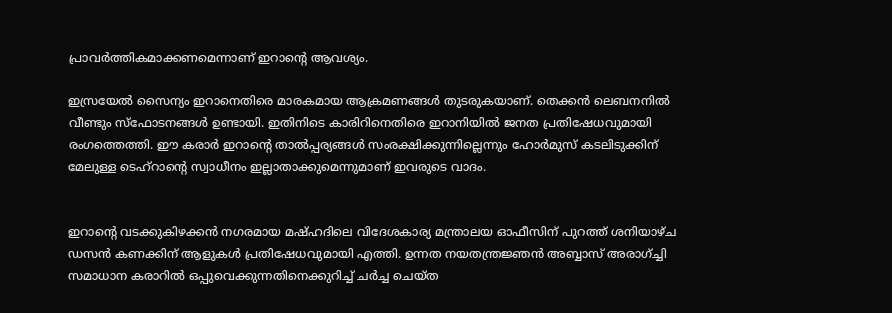പ്രാവ‌ർത്തികമാക്കണമെന്നാണ് ഇറാന്റെ ആവശ്യം.

ഇസ്രയേൽ സൈന്യം ഇറാനെതിരെ മാരകമായ ആക്രമണങ്ങൾ തുടരുകയാണ്. തെക്കൻ ലെബനനിൽ വീണ്ടും സ്ഫോടനങ്ങൾ ഉണ്ടായി. ഇതിനിടെ കാരിറിനെതിരെ ഇറാനിയിൽ ജനത പ്രതിഷേധവുമായി രംഗത്തെത്തി. ഈ കരാർ ഇറാന്റെ താൽപ്പര്യങ്ങൾ സംരക്ഷിക്കുന്നില്ലെന്നും ഹോർമുസ് കടലിടുക്കിന് മേലുള്ള ടെഹ്‌റാന്റെ സ്വാധീനം ഇല്ലാതാക്കുമെന്നുമാണ് ഇവരുടെ വാദം.


ഇറാന്റെ വടക്കുകിഴക്കൻ നഗരമായ മഷ്ഹദിലെ വിദേശകാര്യ മന്ത്രാലയ ഓഫീസിന് പുറത്ത് ശനിയാഴ്ച ഡസൻ കണക്കിന് ആളുകൾ പ്രതിഷേധവുമായി എത്തി. ഉന്നത നയതന്ത്രജ്ഞൻ അബ്ബാസ് അരാഗ്ച്ചി സമാധാന കരാറിൽ ഒപ്പുവെക്കുന്നതിനെക്കുറിച്ച് ചർച്ച ചെയ്ത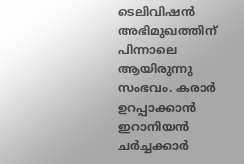ടെലിവിഷൻ അഭിമുഖത്തിന് പിന്നാലെ ആയിരുന്നു സംഭവം. കരാർ ഉറപ്പാക്കാൻ ഇറാനിയൻ ചർച്ചക്കാർ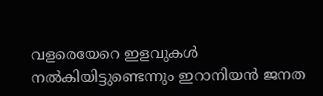വളരെയേറെ ഇളവുകൾ നൽകിയിട്ടുണ്ടെന്നും ഇറാനിയൻ ജനത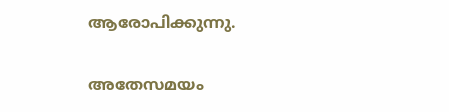ആരോപിക്കുന്നു.

അതേസമയം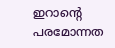ഇറാന്റെ പരമോന്നത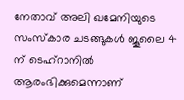നേതാവ് അലി ഖമേനിയുടെ സംസ്കാര ചടങ്ങുകൾ ജൂലൈ 4 ന് ടെഹ്‌റാനിൽ ആരംഭിക്കുമെന്നാണ്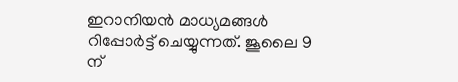ഇറാനിയൻ മാധ്യമങ്ങൾ റിപ്പോർട്ട് ചെയ്യുന്നത്. ജൂലൈ 9 ന്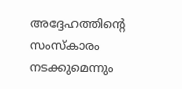അദ്ദേഹത്തിന്റെ സംസ്കാരം നടക്കുമെന്നും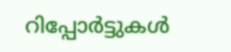റിപ്പോർട്ടുകൾ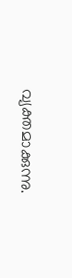വ്യക്തമാക്കുന്നു.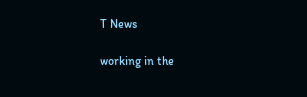T News

working in the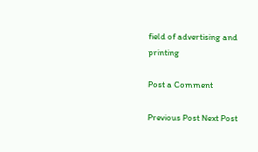field of advertising and printing

Post a Comment

Previous Post Next Post